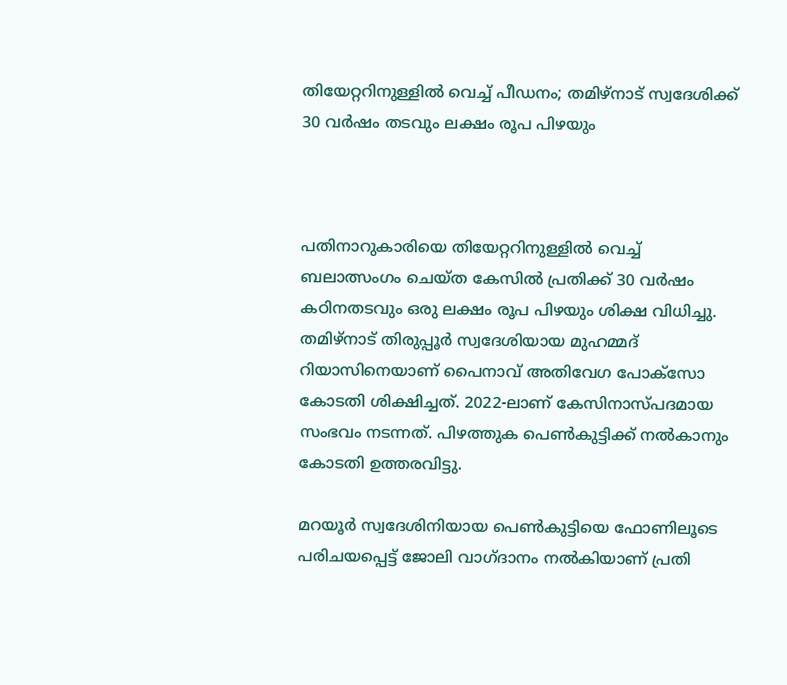തിയേറ്ററിനുള്ളിൽ വെച്ച് പീഡനം; തമിഴ്നാട് സ്വദേശിക്ക് 30 വർഷം തടവും ലക്ഷം രൂപ പിഴയും



പതിനാറുകാരിയെ തിയേറ്ററിനുള്ളിൽ വെച്ച് ബലാത്സംഗം ചെയ്ത കേസിൽ പ്രതിക്ക് 30 വർഷം കഠിനതടവും ഒരു ലക്ഷം രൂപ പിഴയും ശിക്ഷ വിധിച്ചു. തമിഴ്‌നാട് തിരുപ്പൂർ സ്വദേശിയായ മുഹമ്മദ് റിയാസിനെയാണ് പൈനാവ് അതിവേഗ പോക്സോ കോടതി ശിക്ഷിച്ചത്. 2022-ലാണ് കേസിനാസ്പദമായ സംഭവം നടന്നത്. പിഴത്തുക പെൺകുട്ടിക്ക് നൽകാനും കോടതി ഉത്തരവിട്ടു.

മറയൂർ സ്വദേശിനിയായ പെൺകുട്ടിയെ ഫോണിലൂടെ പരിചയപ്പെട്ട് ജോലി വാഗ്ദാനം നൽകിയാണ് പ്രതി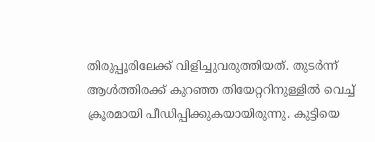തിരുപ്പൂരിലേക്ക് വിളിച്ചുവരുത്തിയത്. തുടർന്ന് ആൾത്തിരക്ക് കുറഞ്ഞ തിയേറ്ററിനുള്ളിൽ വെച്ച് ക്രൂരമായി പീഡിപ്പിക്കുകയായിരുന്നു. കുട്ടിയെ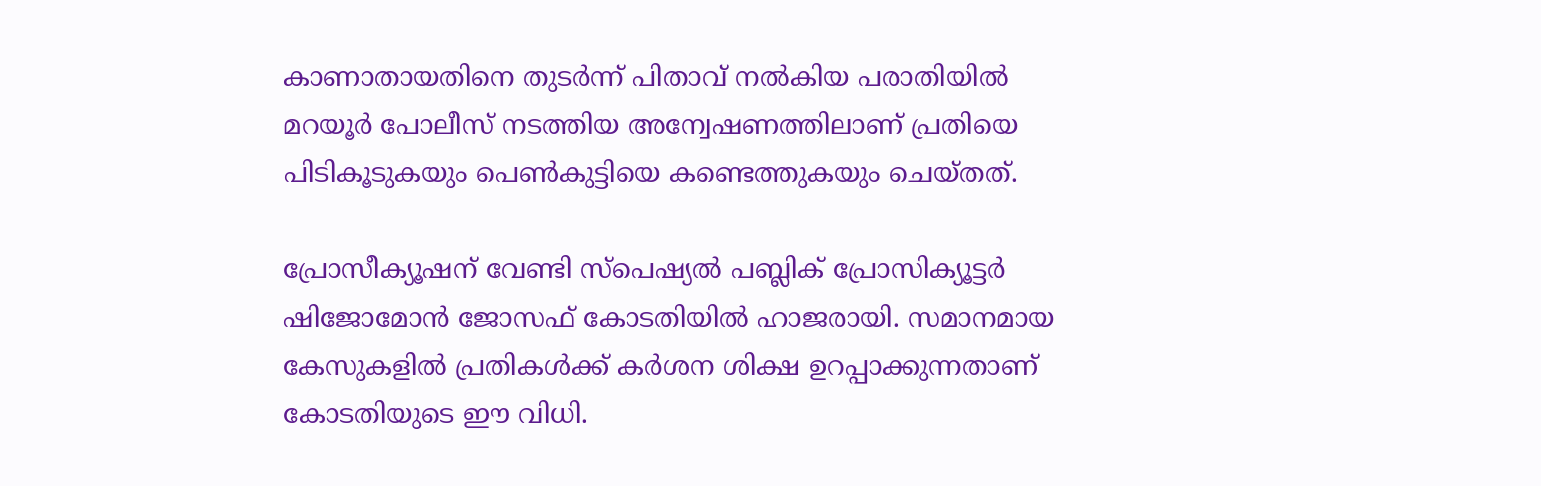കാണാതായതിനെ തുടർന്ന് പിതാവ് നൽകിയ പരാതിയിൽ മറയൂർ പോലീസ് നടത്തിയ അന്വേഷണത്തിലാണ് പ്രതിയെ പിടികൂടുകയും പെൺകുട്ടിയെ കണ്ടെത്തുകയും ചെയ്തത്.

പ്രോസീക്യൂഷന് വേണ്ടി സ്പെഷ്യൽ പബ്ലിക് പ്രോസിക്യൂട്ടർ ഷിജോമോൻ ജോസഫ് കോടതിയിൽ ഹാജരായി. സമാനമായ കേസുകളിൽ പ്രതികൾക്ക് കർശന ശിക്ഷ ഉറപ്പാക്കുന്നതാണ് കോടതിയുടെ ഈ വിധി.